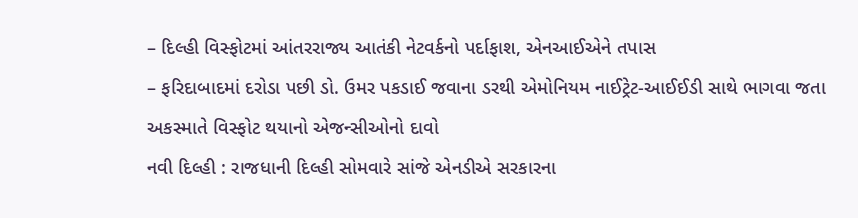– દિલ્હી વિસ્ફોટમાં આંતરરાજ્ય આતંકી નેટવર્કનો પર્દાફાશ, એનઆઈએને તપાસ
– ફરિદાબાદમાં દરોડા પછી ડો. ઉમર પકડાઈ જવાના ડરથી એમોનિયમ નાઈટ્રેટ-આઈઈડી સાથે ભાગવા જતા અકસ્માતે વિસ્ફોટ થયાનો એજન્સીઓનો દાવો
નવી દિલ્હી : રાજધાની દિલ્હી સોમવારે સાંજે એનડીએ સરકારના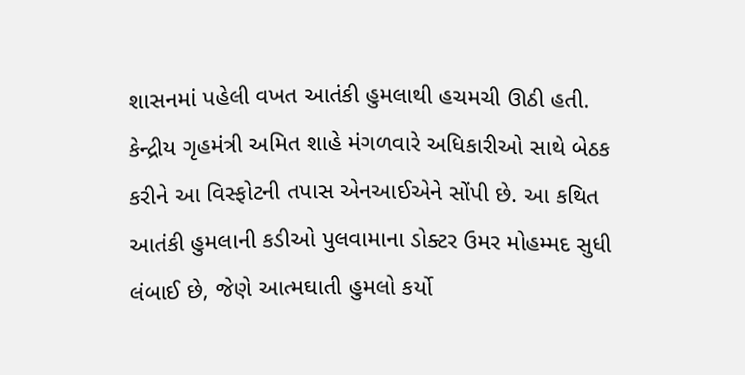શાસનમાં પહેલી વખત આતંકી હુમલાથી હચમચી ઊઠી હતી. કેન્દ્રીય ગૃહમંત્રી અમિત શાહે મંગળવારે અધિકારીઓ સાથે બેઠક કરીને આ વિસ્ફોટની તપાસ એનઆઈએને સોંપી છે. આ કથિત આતંકી હુમલાની કડીઓ પુલવામાના ડોક્ટર ઉમર મોહમ્મદ સુધી લંબાઈ છે, જેણે આત્મઘાતી હુમલો કર્યો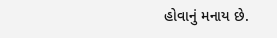હોવાનું મનાય છે.